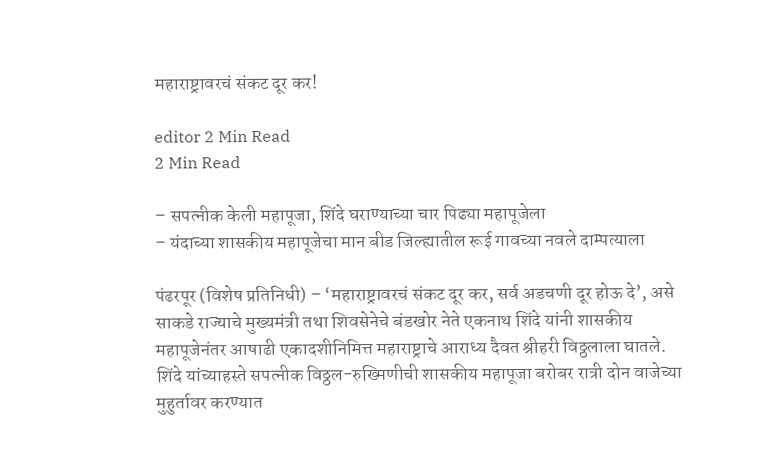महाराष्ट्रावरचं संकट दूर कर!

editor 2 Min Read
2 Min Read

– सपत्नीक केली महापूजा, शिंदे घराण्याच्या चार पिढ्या महापूजेला
– यंदाच्या शासकीय महापूजेचा मान बीड जिल्ह्यातील रूई गावच्या नवले दाम्पत्याला

पंढरपूर (विशेष प्रतिनिधी) – ‘महाराष्ट्रावरचं संकट दूर कर, सर्व अडचणी दूर होऊ दे’, असे साकडे राज्याचे मुख्यमंत्री तथा शिवसेनेचे बंडखोर नेते एकनाथ शिंदे यांनी शासकीय महापूजेनंतर आषाढी एकादशीनिमित्त महाराष्ट्राचे आराध्य दैवत श्रीहरी विठ्ठलाला घातले. शिंदे यांच्याहस्ते सपत्नीक विठ्ठल-रुख्मिणीची शासकीय महापूजा बरोबर रात्री दोन वाजेच्या मुहुर्तावर करण्यात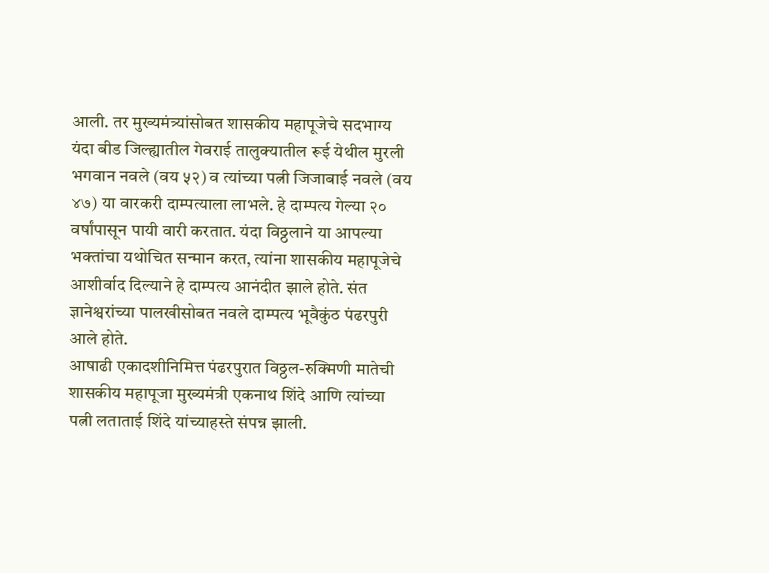आली. तर मुख्यमंत्र्यांसोबत शासकीय महापूजेचे सदभाग्य यंदा बीड जिल्ह्यातील गेवराई तालुक्यातील रूई येथील मुरली भगवान नवले (वय ५२) व त्यांच्या पत्नी जिजाबाई नवले (वय ४७) या वारकरी दाम्पत्याला लाभले. हे दाम्पत्य गेल्या २० वर्षांपासून पायी वारी करतात. यंदा विठ्ठलाने या आपल्या भक्तांचा यथोचित सन्मान करत, त्यांना शासकीय महापूजेचे आशीर्वाद दिल्याने हे दाम्पत्य आनंदीत झाले होते. संत ज्ञानेश्वरांच्या पालखीसोबत नवले दाम्पत्य भूवैकुंठ पंढरपुरी आले होते.
आषाढी एकादशीनिमित्त पंढरपुरात विठ्ठल-रुक्मिणी मातेची शासकीय महापूजा मुख्यमंत्री एकनाथ शिंदे आणि त्यांच्या पत्नी लताताई शिंदे यांच्याहस्ते संपन्न झाली.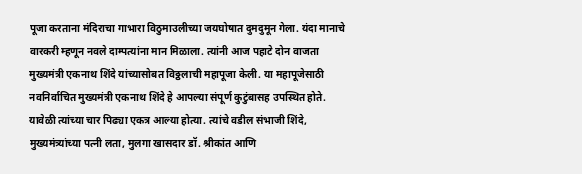पूजा करताना मंदिराचा गाभारा विठुमाउलीच्या जयघोषात दुमदुमून गेला. यंदा मानाचे वारकरी म्हणून नवले दाम्पत्यांना मान मिळाला. त्यांनी आज पहाटे दोन वाजता मुख्यमंत्री एकनाथ शिंदे यांच्यासोबत विठ्ठलाची महापूजा केली. या महापूजेसाठी नवनिर्वाचित मुख्यमंत्री एकनाथ शिंदे हे आपल्या संपूर्ण कुटुंबासह उपस्थित होते. यावेळी त्यांच्या चार पिढ्या एकत्र आल्या होत्या. त्यांचे वडील संभाजी शिंदे, मुख्यमंत्र्यांच्या पत्नी लता, मुलगा खासदार डॉ. श्रीकांत आणि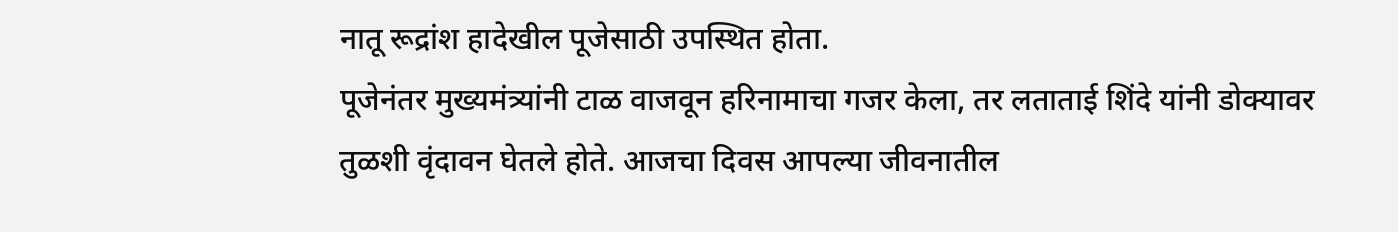नातू रूद्रांश हादेखील पूजेसाठी उपस्थित होता.
पूजेनंतर मुख्यमंत्र्यांनी टाळ वाजवून हरिनामाचा गजर केला, तर लताताई शिंदे यांनी डोक्यावर तुळशी वृंदावन घेतले होते. आजचा दिवस आपल्या जीवनातील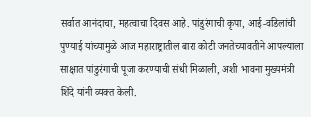सर्वात आनंदाचा, महत्वाचा दिवस आहे. पांडुरंगाची कृपा, आई-वडिलांची पुण्याई यांच्यामुळे आज महाराष्ट्रातील बारा कोटी जनतेच्यावतीने आपल्याला साक्षात पांडुरंगाची पूजा करण्याची संधी मिळाली, अशी भावना मुख्यमंत्री शिंदे यांनी व्यक्त केली.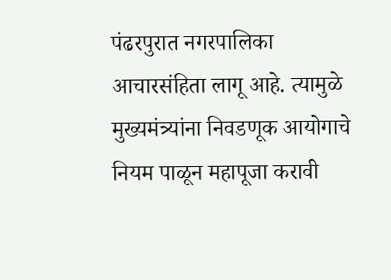पंढरपुरात नगरपालिका आचारसंहिता लागू आहे. त्यामुळे मुख्यमंत्र्यांना निवडणूक आयोगाचे नियम पाळून महापूजा करावी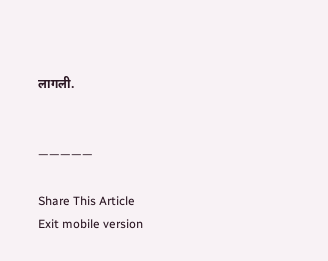लागली.


—————

Share This Article
Exit mobile version